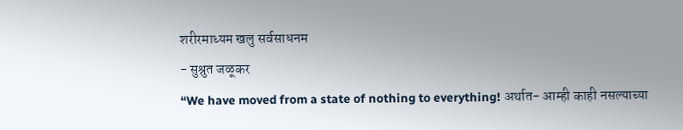शरीरमाध्यम खलु सर्वसाधनम
- सुश्रुत जळूकर
“We have moved from a state of nothing to everything! अर्थात- आम्ही काही नसल्याच्या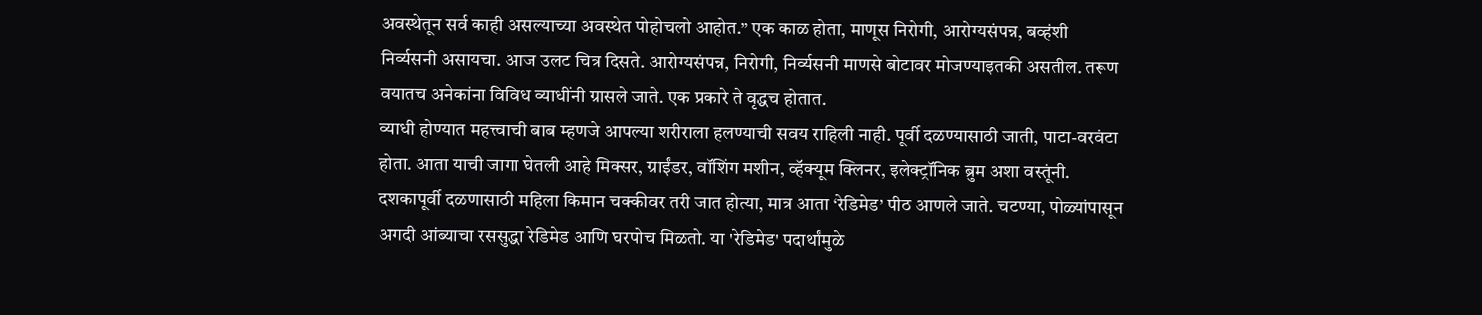अवस्थेतून सर्व काही असल्याच्या अवस्थेत पोहोचलो आहोत.” एक काळ होता, माणूस निरोगी, आरोग्यसंपन्न, बव्हंशी निर्व्यसनी असायचा. आज उलट चित्र दिसते. आरोग्यसंपन्न, निरोगी, निर्व्यसनी माणसे बोटावर मोजण्याइतकी असतील. तरूण वयातच अनेकांना विविध व्याधींनी ग्रासले जाते. एक प्रकारे ते वृद्धच होतात.
व्याधी होण्यात महत्त्वाची बाब म्हणजे आपल्या शरीराला हलण्याची सवय राहिली नाही. पूर्वी दळण्यासाठी जाती, पाटा-वरवंटा होता. आता याची जागा घेतली आहे मिक्सर, ग्राईंडर, वॉशिंग मशीन, व्हॅक्यूम क्लिनर, इलेक्ट्रॉनिक ब्रुम अशा वस्तूंनी. दशकापूर्वी दळणासाठी महिला किमान चक्कीवर तरी जात होत्या, मात्र आता ‘रेडिमेड’ पीठ आणले जाते. चटण्या, पोळ्यांपासून अगदी आंब्याचा रससुद्धा रेडिमेड आणि घरपोच मिळतो. या 'रेडिमेड' पदार्थांमुळे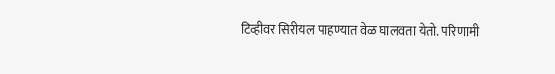टिव्हीवर सिरीयल पाहण्यात वेळ घालवता येतो. परिणामी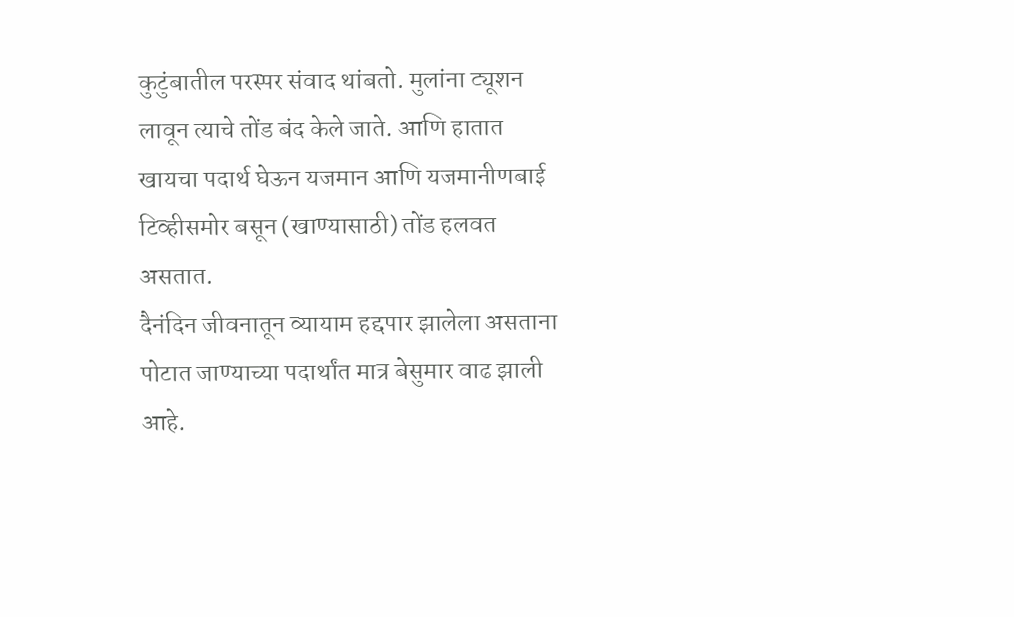कुटुंबातील परस्पर संवाद थांबतो. मुलांना ट्यूशन लावून त्याचे तोंड बंद केले जाते. आणि हातात खायचा पदार्थ घेऊन यजमान आणि यजमानीणबाई टिव्हीसमोर बसून (खाण्यासाठी) तोंड हलवत असतात.
दैनंदिन जीवनातून व्यायाम हद्दपार झालेला असताना पोटात जाण्याच्या पदार्थांत मात्र बेसुमार वाढ झाली आहे.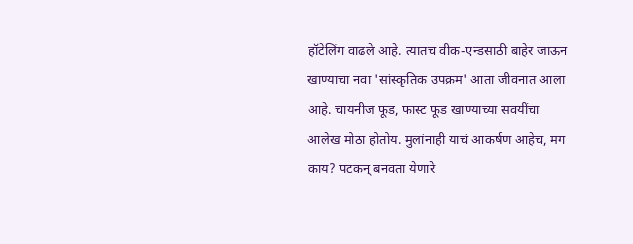हॉटेलिंग वाढले आहे. त्यातच वीक-एन्डसाठी बाहेर जाऊन खाण्याचा नवा 'सांस्कृतिक उपक्रम' आता जीवनात आला आहे. चायनीज फूड, फास्ट फूड खाण्याच्या सवयींचा आलेख मोठा होतोय. मुलांनाही याचं आकर्षण आहेच, मग काय? पटकन् बनवता येणारे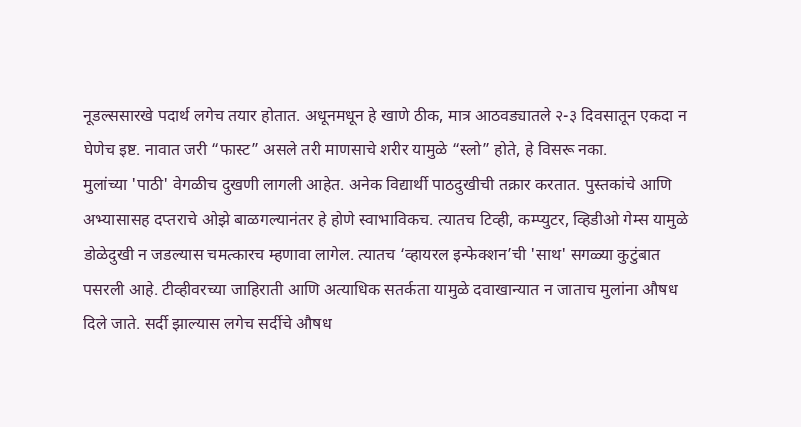नूडल्ससारखे पदार्थ लगेच तयार होतात. अधूनमधून हे खाणे ठीक, मात्र आठवड्यातले २-३ दिवसातून एकदा न घेणेच इष्ट. नावात जरी “फास्ट” असले तरी माणसाचे शरीर यामुळे “स्लो” होते, हे विसरू नका.
मुलांच्या 'पाठी' वेगळीच दुखणी लागली आहेत. अनेक विद्यार्थी पाठदुखीची तक्रार करतात. पुस्तकांचे आणि अभ्यासासह दप्तराचे ओझे बाळगल्यानंतर हे होणे स्वाभाविकच. त्यातच टिव्ही, कम्प्युटर, व्हिडीओ गेम्स यामुळे डोळेदुखी न जडल्यास चमत्कारच म्हणावा लागेल. त्यातच ‘व्हायरल इन्फेक्शन’ची 'साथ' सगळ्या कुटुंबात पसरली आहे. टीव्हीवरच्या जाहिराती आणि अत्याधिक सतर्कता यामुळे दवाखान्यात न जाताच मुलांना औषध दिले जाते. सर्दी झाल्यास लगेच सर्दीचे औषध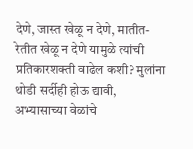देणे, जास्त खेळू न देणे, मातीत-रेतीत खेळू न देणे यामुळे त्यांची प्रतिकारशक्ती वाढेल कशी? मुलांना थोडी सर्दीही होऊ द्यावी, अभ्यासाच्या वेळांचे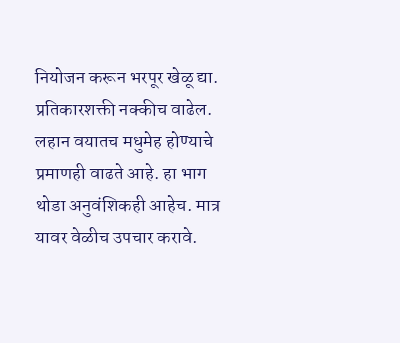नियोजन करून भरपूर खेळू द्या. प्रतिकारशक्ती नक्कीच वाढेल. लहान वयातच मधुमेह होण्याचे प्रमाणही वाढते आहे. हा भाग थोडा अनुवंशिकही आहेच. मात्र यावर वेळीच उपचार करावे.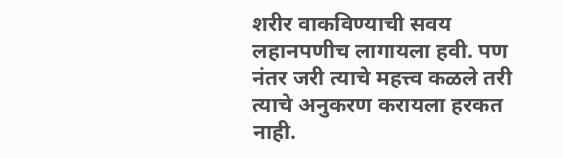शरीर वाकविण्याची सवय लहानपणीच लागायला हवी. पण नंतर जरी त्याचे महत्त्व कळले तरी त्याचे अनुकरण करायला हरकत नाही.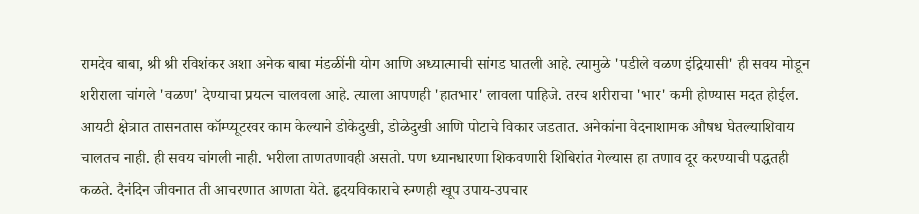रामदेव बाबा, श्री श्री रविशंकर अशा अनेक बाबा मंडळींनी योग आणि अध्यात्माची सांगड घातली आहे. त्यामुळे 'पडीले वळण इंद्रियासी' ही सवय मोडून शरीराला चांगले 'वळण' देण्याचा प्रयत्न चालवला आहे. त्याला आपणही 'हातभार' लावला पाहिजे. तरच शरीराचा 'भार' कमी होण्यास मदत होईल. आयटी क्षेत्रात तासनतास कॉम्प्यूटरवर काम केल्याने डोकेदुखी, डोळेदुखी आणि पोटाचे विकार जडतात. अनेकांना वेदनाशामक औषध घेतल्याशिवाय चालतच नाही. ही सवय चांगली नाही. भरीला ताणतणावही असतो. पण ध्यानधारणा शिकवणारी शिबिरांत गेल्यास हा तणाव दूर करण्याची पद्धतही कळते. दैनंदिन जीवनात ती आचरणात आणता येते. हृदयविकाराचे रुग्णही खूप उपाय-उपचार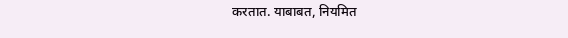करतात. याबाबत, नियमित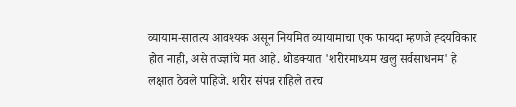व्यायाम-सातत्य आवश्यक असून नियमित व्यायामाचा एक फायदा म्हणजे ह्दयविकार होत नाही, असे तज्ज्ञांचे मत आहे. थोडक्यात 'शरीरमाध्यम खलु सर्वसाधनम' हे लक्षात ठेवले पाहिजे. शरीर संपन्न राहिले तरच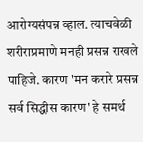आरोग्यसंपन्न व्हाल. त्याचवेळी शरीराप्रमाणे मनही प्रसन्न राखले पाहिजे. कारण 'मन करारे प्रसन्न सर्व सिद्धीस कारण' हे समर्थ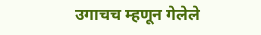उगाचच म्हणून गेलेले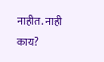नाहीत. नाही काय?